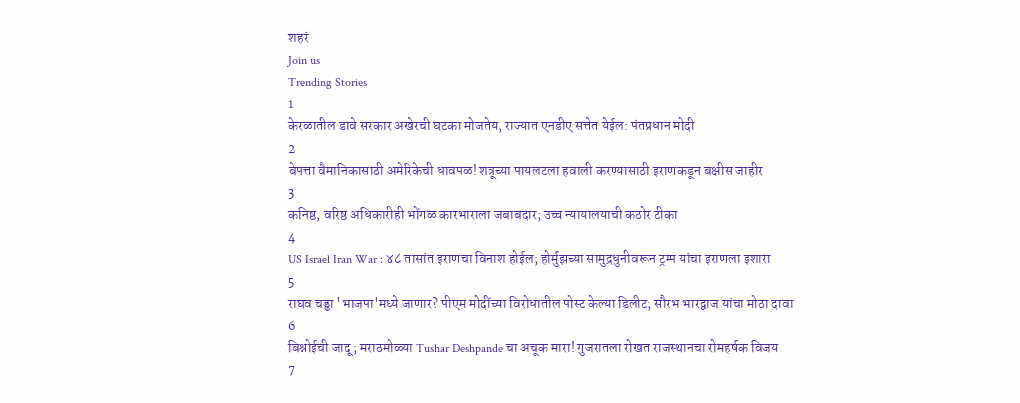शहरं
Join us
Trending Stories
1
केरळातील डावे सरकार अखेरची घटका मोजतेय, राज्यात एनडीए सत्तेत येईल: पंतप्रधान मोदी
2
बेपत्ता वैमानिकासाठी अमेरिकेची धावपळ! शत्रूच्या पायलटला हवाली करण्यासाठी इराणकडून बक्षीस जाहीर
3
कनिष्ठ, वरिष्ठ अधिकारीही भोंगळ कारभाराला जबाबदार; उच्च न्यायालयाची कठोर टीका
4
US Israel Iran War : ४८ तासांत इराणचा विनाश होईल; होर्मुझच्या सामुद्रधुनीवरून ट्रम्प यांचा इराणला इशारा
5
राघव चड्ढा 'भाजपा'मध्ये जाणार? पीएम मोदींच्या विरोधातील पोस्ट केल्या डिलीट; सौरभ भारद्वाज यांचा मोठा दावा
6
बिश्नोईची जादू; मराठमोळ्या Tushar Deshpande चा अचूक मारा! गुजरातला रोखत राजस्थानचा रोमहर्षक विजय
7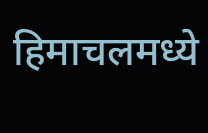हिमाचलमध्ये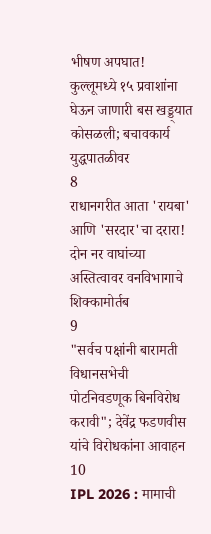भीषण अपघात! कुल्लूमध्ये १५ प्रवाशांना घेऊन जाणारी बस खड्ड्यात कोसळली; बचावकार्य युद्धपातळीवर
8
राधानगरीत आता 'रायबा' आणि 'सरदार'चा दरारा! दोन नर वाघांच्या अस्तित्वावर वनविभागाचे शिक्कामोर्तब
9
"सर्वच पक्षांनी बारामती विधानसभेची पोटनिवडणूक बिनविरोध करावी"; देवेंद्र फडणवीस यांचे विरोधकांना आवाहन
10
IPL 2026 : मामाची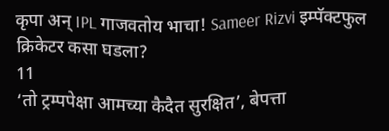कृपा अन् IPL गाजवतोय भाचा! Sameer Rizvi इम्पॅक्टफुल क्रिकेटर कसा घडला?
11
‘तो ट्रम्पपेक्षा आमच्या कैदैत सुरक्षित’, बेपत्ता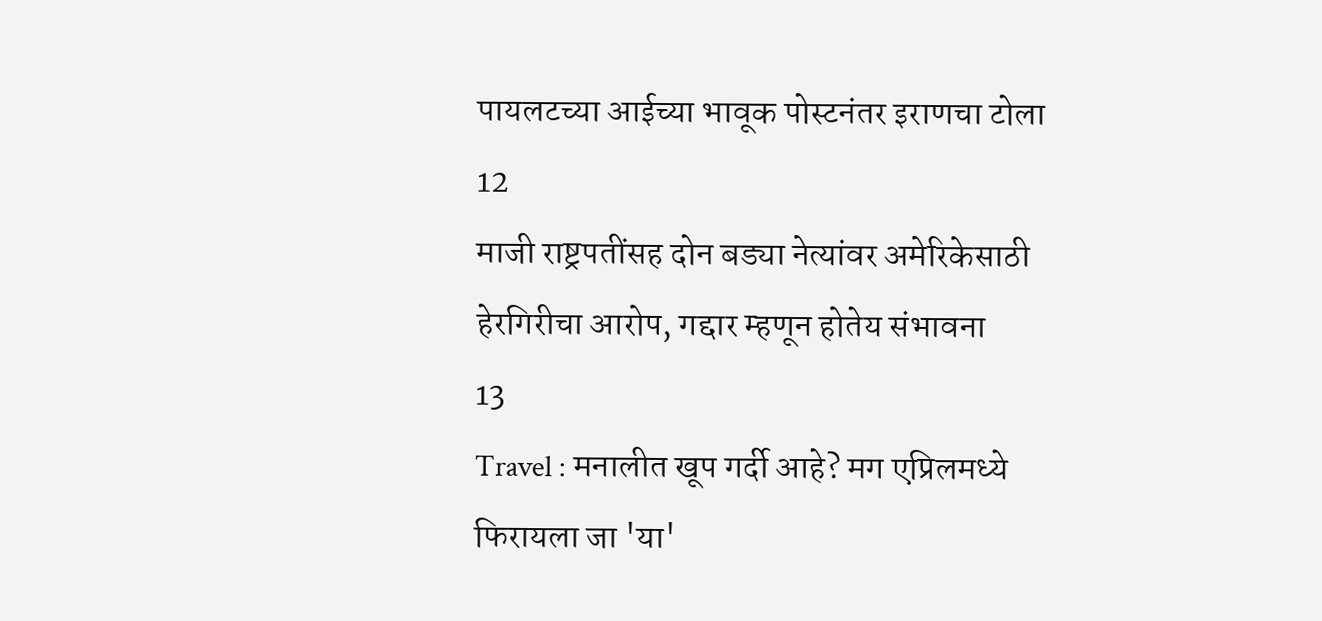पायलटच्या आईच्या भावूक पोस्टनंतर इराणचा टोला
12
माजी राष्ट्रपतींसह दोन बड्या नेत्यांवर अमेरिकेसाठी हेरगिरीचा आरोप, गद्दार म्हणून होतेय संभावना
13
Travel : मनालीत खूप गर्दी आहे? मग एप्रिलमध्ये फिरायला जा 'या'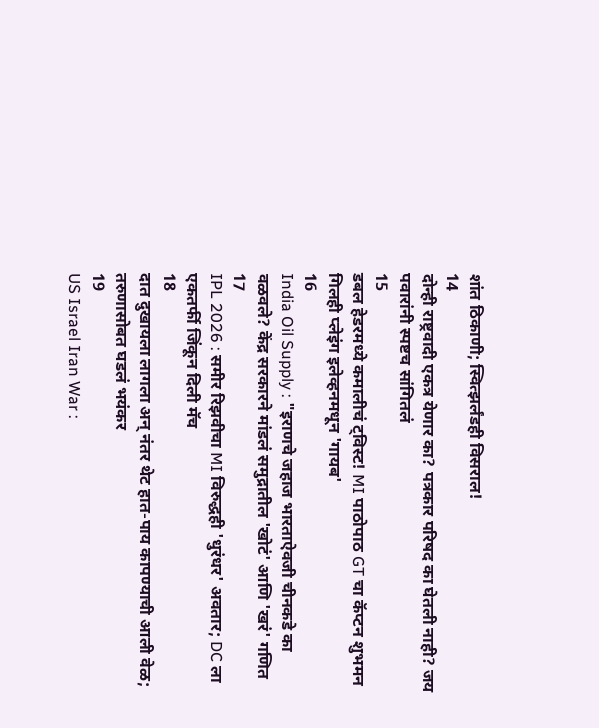शांत ठिकाणी; स्वित्झर्लंडही विसराल!
14
दोन्ही राष्ट्रवादी एकत्र येणार का? पत्रकार परिषद का घेतली नाही? जय पवारांनी स्पष्टच सांगितलं
15
डबल हेडरमध्ये कमालीचं ट्विस्ट! MI पाठोपाठ GT चा कॅप्टन शुभमन गिलही प्लेइंग इलेव्हनमधून 'गायब'
16
India Oil Supply : "इराणचे जहाज भारताऐवजी चीनकडे का वळवले? केंद्र सरकारने मांडलं समुद्रातील 'खोटं' आणि 'खरं' गणित
17
IPL 2026 : समीर रिझवीचा MI विरुद्धही 'धुरंधर' अवतार; DC ला एकतर्फी जिंकून दिली मॅच
18
दात दुखायला लागला अन् नंतर थेट हात-पाय कापण्याची आली वेळ; तरुणासोबत घडलं भयंकर
19
US Israel Iran War :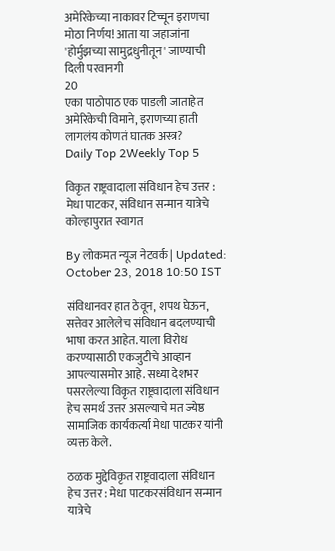अमेरिकेच्या नाकावर टिच्चून इराणचा मोठा निर्णय! आता या जहाजांना 'होर्मुझच्या सामुद्रधुनीतून' जाण्याची दिली परवानगी
20
एका पाठोपाठ एक पाडली जाताहेत अमेरिकेची विमाने, इराणच्या हाती लागलंय कोणतं घातक अस्त्र?
Daily Top 2Weekly Top 5

विकृत राष्ट्रवादाला संविधान हेच उत्तर : मेधा पाटकर, संविधान सन्मान यात्रेचे कोल्हापुरात स्वागत

By लोकमत न्यूज नेटवर्क | Updated: October 23, 2018 10:50 IST

संविधानवर हात ठेवून, शपथ घेऊन, सत्तेवर आलेलेच संविधान बदलण्याची भाषा करत आहेत. याला विरोध करण्यासाठी एकजुटीचे आव्हान आपल्यासमोर आहे. सध्या देशभर पसरलेल्या विकृत राष्ट्रवादाला संविधान हेच समर्थ उत्तर असल्याचे मत ज्येष्ठ सामाजिक कार्यकर्त्या मेधा पाटकर यांनी व्यक्त केले.

ठळक मुद्देविकृत राष्ट्रवादाला संविधान हेच उत्तर : मेधा पाटकरसंविधान सन्मान यात्रेचे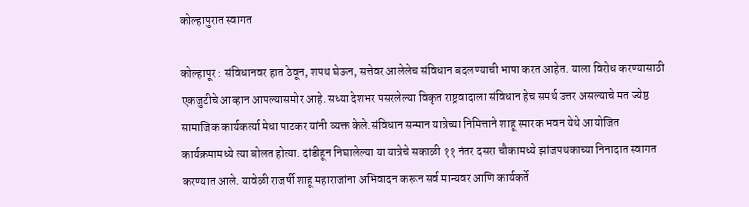कोल्हापुरात स्वागत

कोल्हापूर : संविधानवर हात ठेवून, शपथ घेऊन, सत्तेवर आलेलेच संविधान बदलण्याची भाषा करत आहेत. याला विरोध करण्यासाठी एकजुटीचे आव्हान आपल्यासमोर आहे. सध्या देशभर पसरलेल्या विकृत राष्ट्रवादाला संविधान हेच समर्थ उत्तर असल्याचे मत ज्येष्ठ सामाजिक कार्यकर्त्या मेधा पाटकर यांनी व्यक्त केले.संविधान सन्मान यात्रेच्या निमित्ताने शाहू स्मारक भवन येथे आयोजित कार्यक्रमामध्ये त्या बोलत होत्या. दांडीहून निघालेल्या या यात्रेचे सकाळी ११ नंतर दसरा चौकामध्ये झांजपथकाच्या निनादात स्वागत करण्यात आले. यावेळी राजर्षी शाहू महाराजांना अभिवादन करून सर्व मान्यवर आणि कार्यकर्ते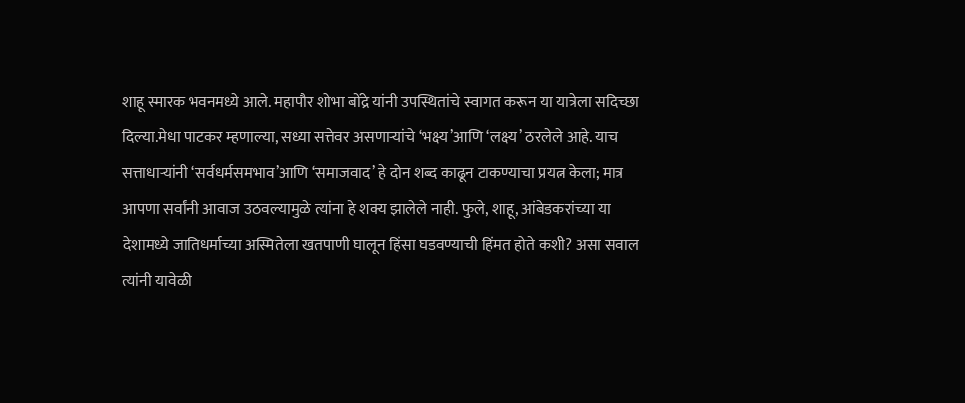शाहू स्मारक भवनमध्ये आले. महापौर शोभा बोंद्रे यांनी उपस्थितांचे स्वागत करून या यात्रेला सदिच्छा दिल्या.मेधा पाटकर म्हणाल्या, सध्या सत्तेवर असणाऱ्यांचे ‘भक्ष्य’आणि ‘लक्ष्य’ ठरलेले आहे. याच सत्ताधाऱ्यांनी ‘सर्वधर्मसमभाव’आणि ‘समाजवाद’ हे दोन शब्द काढून टाकण्याचा प्रयत्न केला; मात्र आपणा सर्वांनी आवाज उठवल्यामुळे त्यांना हे शक्य झालेले नाही. फुले, शाहू, आंबेडकरांच्या या देशामध्ये जातिधर्माच्या अस्मितेला खतपाणी घालून हिंसा घडवण्याची हिंमत होते कशी? असा सवाल त्यांनी यावेळी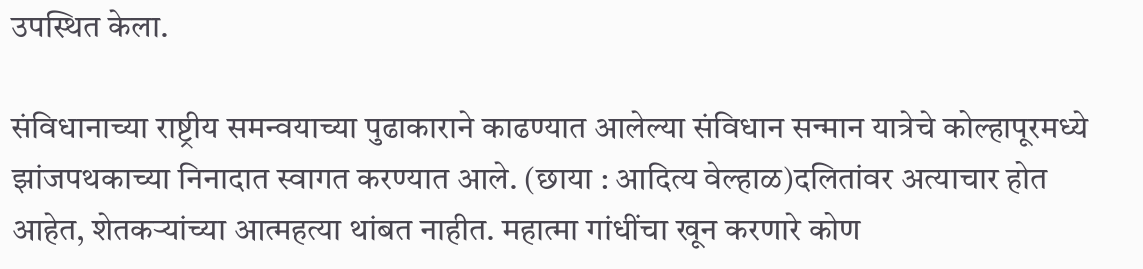उपस्थित केला.

संविधानाच्या राष्ट्रीय समन्वयाच्या पुढाकाराने काढण्यात आलेल्या संविधान सन्मान यात्रेचे कोल्हापूरमध्ये झांजपथकाच्या निनादात स्वागत करण्यात आले. (छाया : आदित्य वेल्हाळ)दलितांवर अत्याचार होत आहेत, शेतकऱ्यांच्या आत्महत्या थांबत नाहीत. महात्मा गांधींचा खून करणारे कोण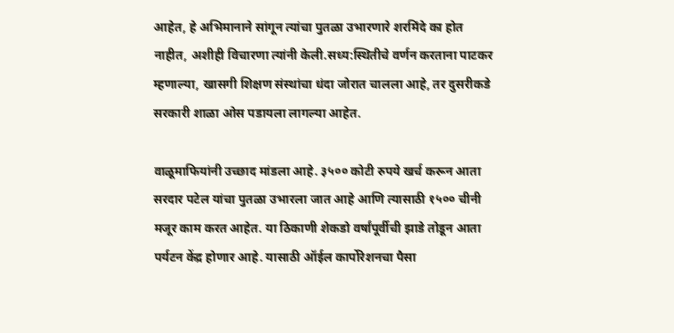आहेत, हे अभिमानाने सांगून त्यांचा पुतळा उभारणारे शरमिंदे का होत नाहीत, अशीही विचारणा त्यांनी केली.सध्य:स्थितीचे वर्णन करताना पाटकर म्हणाल्या, खासगी शिक्षण संस्थांचा धंदा जोरात चालला आहे, तर दुसरीकडे सरकारी शाळा ओस पडायला लागल्या आहेत.

वाळूमाफियांनी उच्छाद मांडला आहे. ३५०० कोटी रुपये खर्च करून आता सरदार पटेल यांचा पुतळा उभारला जात आहे आणि त्यासाठी १५०० चीनी मजूर काम करत आहेत. या ठिकाणी शेकडो वर्षांपूर्वीची झाडे तोडून आता पर्यटन केंद्र होणार आहे. यासाठी ऑईल कार्पोरेशनचा पैसा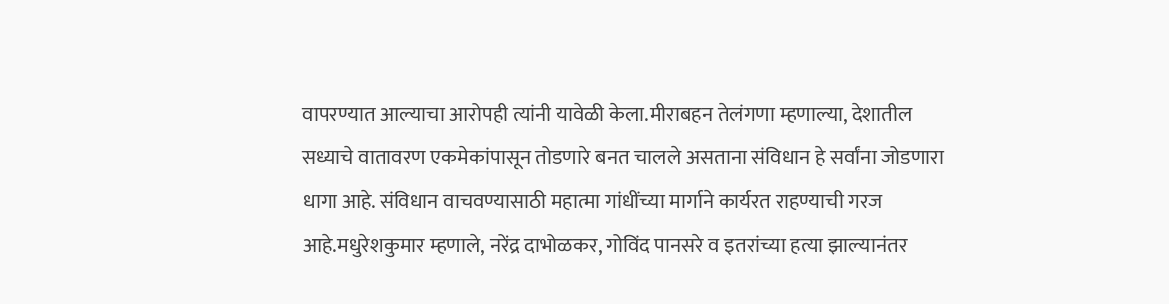वापरण्यात आल्याचा आरोपही त्यांनी यावेळी केला.मीराबहन तेलंगणा म्हणाल्या, देशातील सध्याचे वातावरण एकमेकांपासून तोडणारे बनत चालले असताना संविधान हे सर्वांना जोडणारा धागा आहे. संविधान वाचवण्यासाठी महात्मा गांधींच्या मार्गाने कार्यरत राहण्याची गरज आहे.मधुरेशकुमार म्हणाले, नरेंद्र दाभोळकर, गोविंद पानसरे व इतरांच्या हत्या झाल्यानंतर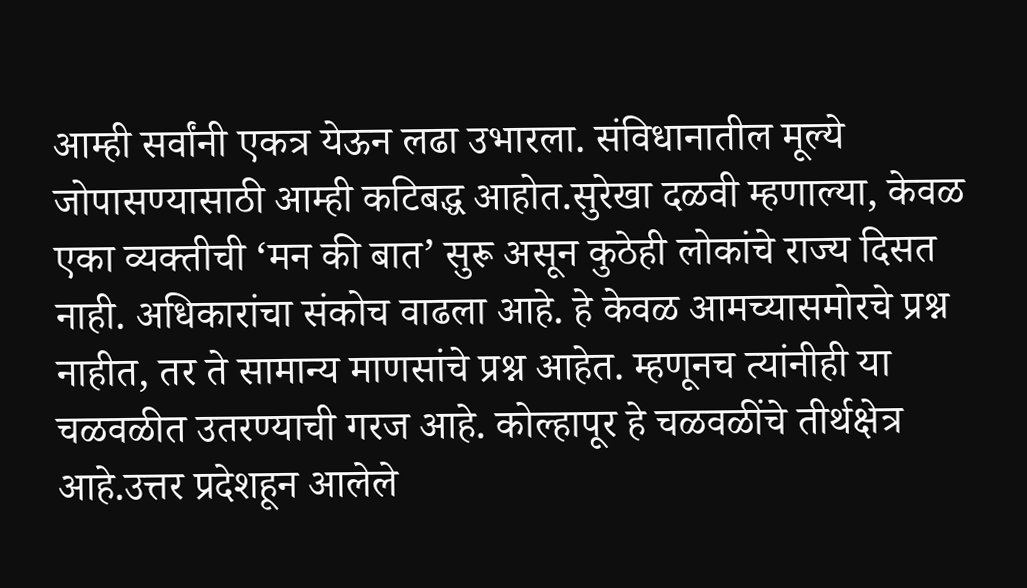आम्ही सर्वांनी एकत्र येऊन लढा उभारला. संविधानातील मूल्ये जोपासण्यासाठी आम्ही कटिबद्ध आहोत.सुरेखा दळवी म्हणाल्या, केवळ एका व्यक्तीची ‘मन की बात’ सुरू असून कुठेही लोकांचे राज्य दिसत नाही. अधिकारांचा संकोच वाढला आहे. हे केवळ आमच्यासमोरचे प्रश्न नाहीत, तर ते सामान्य माणसांचे प्रश्न आहेत. म्हणूनच त्यांनीही या चळवळीत उतरण्याची गरज आहे. कोल्हापूर हे चळवळींचे तीर्थक्षेत्र आहे.उत्तर प्रदेशहून आलेले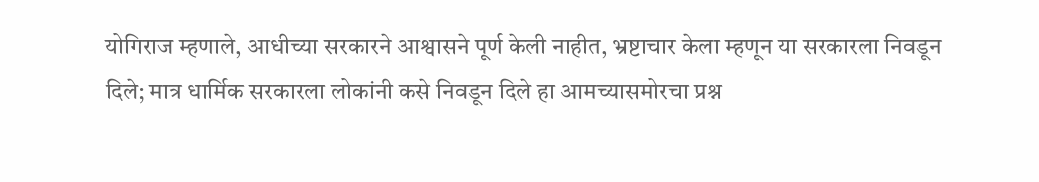योगिराज म्हणाले, आधीच्या सरकारने आश्वासने पूर्ण केली नाहीत, भ्रष्टाचार केला म्हणून या सरकारला निवडून दिले; मात्र धार्मिक सरकारला लोकांनी कसे निवडून दिले हा आमच्यासमोरचा प्रश्न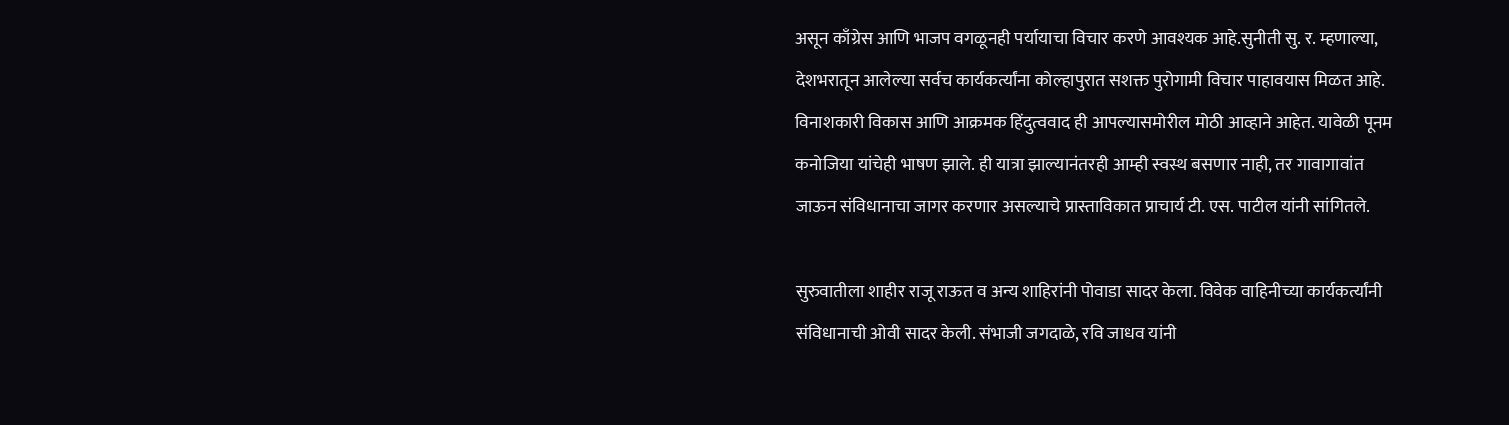असून काँग्रेस आणि भाजप वगळूनही पर्यायाचा विचार करणे आवश्यक आहे.सुनीती सु. र. म्हणाल्या, देशभरातून आलेल्या सर्वच कार्यकर्त्यांना कोल्हापुरात सशक्त पुरोगामी विचार पाहावयास मिळत आहे. विनाशकारी विकास आणि आक्रमक हिंदुत्ववाद ही आपल्यासमोरील मोठी आव्हाने आहेत. यावेळी पूनम कनोजिया यांचेही भाषण झाले. ही यात्रा झाल्यानंतरही आम्ही स्वस्थ बसणार नाही, तर गावागावांत जाऊन संविधानाचा जागर करणार असल्याचे प्रास्ताविकात प्राचार्य टी. एस. पाटील यांनी सांगितले.

सुरुवातीला शाहीर राजू राऊत व अन्य शाहिरांनी पोवाडा सादर केला. विवेक वाहिनीच्या कार्यकर्त्यांनी संविधानाची ओवी सादर केली. संभाजी जगदाळे, रवि जाधव यांनी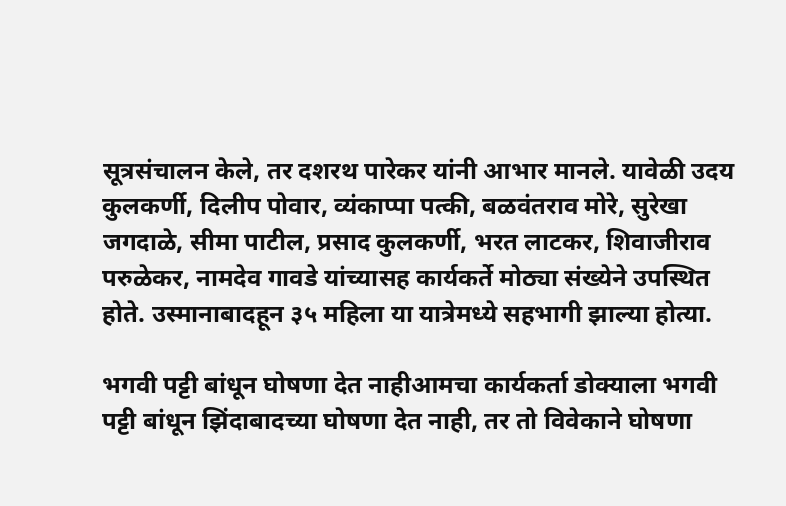सूत्रसंचालन केले, तर दशरथ पारेकर यांनी आभार मानले. यावेळी उदय कुलकर्णी, दिलीप पोवार, व्यंकाप्पा पत्की, बळवंतराव मोरे, सुरेखा जगदाळे, सीमा पाटील, प्रसाद कुलकर्णी, भरत लाटकर, शिवाजीराव परुळेकर, नामदेव गावडे यांच्यासह कार्यकर्ते मोठ्या संख्येने उपस्थित होते. उस्मानाबादहून ३५ महिला या यात्रेमध्ये सहभागी झाल्या होत्या.

भगवी पट्टी बांधून घोषणा देत नाहीआमचा कार्यकर्ता डोक्याला भगवी पट्टी बांधून झिंदाबादच्या घोषणा देत नाही, तर तो विवेकाने घोषणा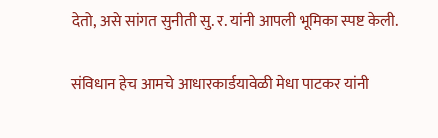देतो, असे सांगत सुनीती सु. र. यांनी आपली भूमिका स्पष्ट केली.

संविधान हेच आमचे आधारकार्डयावेळी मेधा पाटकर यांनी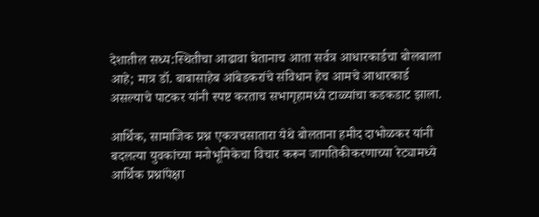देशातील सध्य:स्थितीचा आढावा घेतानाच आता सर्वत्र आधारकार्डचा बोलबाला आहे; मात्र डॉ. बाबासाहेब आंबेडकरांचे संविधान हेच आमचे आधारकार्ड असल्याचे पाटकर यांनी स्पष्ट करताच सभागृहामध्ये टाळ्यांचा कडकडाट झाला.

आर्थिक, सामाजिक प्रश्न एकत्रचसातारा येथे बोलताना हमीद दाभोळकर यांनी बदलत्या युवकांच्या मनोभूमिकेचा विचार करून जागतिकीकरणाच्या रेट्यामध्ये आर्थिक प्रश्नांपेक्षा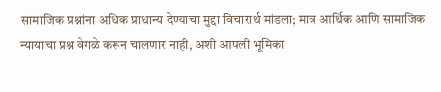सामाजिक प्रश्नांना अधिक प्राधान्य देण्याचा मुद्दा विचारार्थ मांडला; मात्र आर्थिक आणि सामाजिक न्यायाचा प्रश्न वेगळे करून चालणार नाही, अशी आपली भूमिका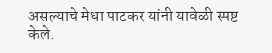असल्याचे मेधा पाटकर यांनी यावेळी स्पष्ट केले.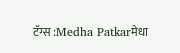टॅग्स :Medha Patkarमेधा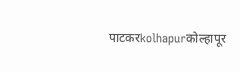पाटकरkolhapurकोल्हापूर